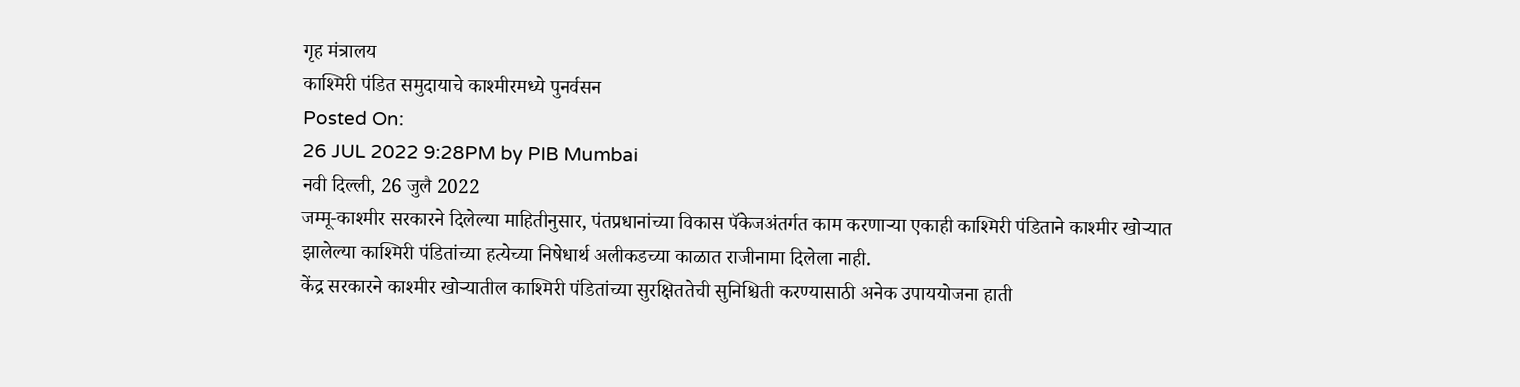गृह मंत्रालय
काश्मिरी पंडित समुदायाचे काश्मीरमध्ये पुनर्वसन
Posted On:
26 JUL 2022 9:28PM by PIB Mumbai
नवी दिल्ली, 26 जुलै 2022
जम्मू-काश्मीर सरकारने दिलेल्या माहितीनुसार, पंतप्रधानांच्या विकास पॅकेजअंतर्गत काम करणाऱ्या एकाही काश्मिरी पंडिताने काश्मीर खोऱ्यात झालेल्या काश्मिरी पंडितांच्या हत्येच्या निषेधार्थ अलीकडच्या काळात राजीनामा दिलेला नाही.
केंद्र सरकारने काश्मीर खोऱ्यातील काश्मिरी पंडितांच्या सुरक्षिततेची सुनिश्चिती करण्यासाठी अनेक उपाययोजना हाती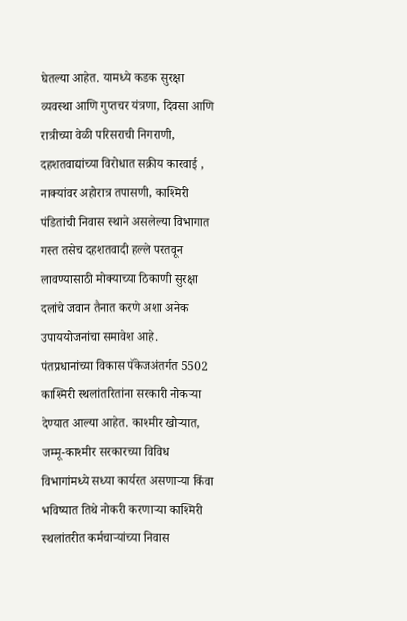घेतल्या आहेत. यामध्ये कडक सुरक्षा व्यवस्था आणि गुप्तचर यंत्रणा, दिवसा आणि रात्रीच्या वेळी परिसराची निगराणी, दहशतवाद्यांच्या विरोधात सक्रीय कारवाई , नाक्यांवर अहोरात्र तपासणी, काश्मिरी पंडितांची निवास स्थाने असलेल्या विभागात गस्त तसेच दहशतवादी हल्ले परतवून लावण्यासाठी मोक्याच्या ठिकाणी सुरक्षा दलांचे जवान तैनात करणे अशा अनेक उपाययोजनांचा समावेश आहे.
पंतप्रधानांच्या विकास पॅकेजअंतर्गत 5502 काश्मिरी स्थलांतरितांना सरकारी नोकऱ्या देण्यात आल्या आहेत. काश्मीर खोऱ्यात, जम्मू-काश्मीर सरकारच्या विविध विभागांमध्ये सध्या कार्यरत असणाऱ्या किंवा भविष्यात तिथे नोकरी करणाऱ्या काश्मिरी स्थलांतरीत कर्मचाऱ्यांच्या निवास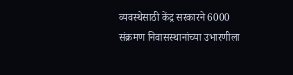व्यवस्थेसाठी केंद्र सरकारने 6000 संक्रमण निवासस्थानांच्या उभारणीला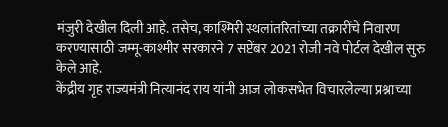मंजुरी देखील दिली आहे. तसेच, काश्मिरी स्थलांतरितांच्या तक्रारींचे निवारण करण्यासाठी जम्मू-काश्मीर सरकारने 7 सप्टेंबर 2021 रोजी नवे पोर्टल देखील सुरु केले आहे.
केंद्रीय गृह राज्यमंत्री नित्यानंद राय यांनी आज लोकसभेत विचारलेल्या प्रश्नाच्या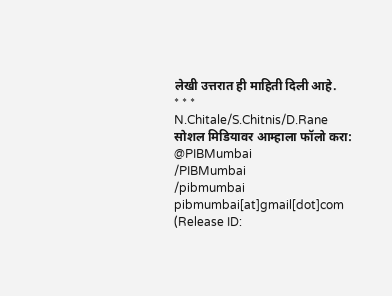लेखी उत्तरात ही माहिती दिली आहे.
* * *
N.Chitale/S.Chitnis/D.Rane
सोशल मिडियावर आम्हाला फॉलो करा:
@PIBMumbai
/PIBMumbai
/pibmumbai
pibmumbai[at]gmail[dot]com
(Release ID: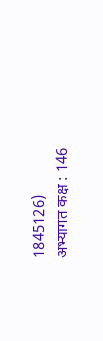1845126)
अभ्यागत कक्ष : 146